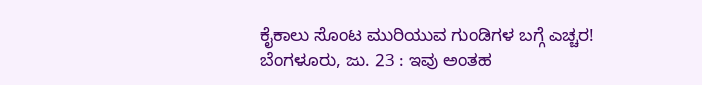ಕೈಕಾಲು ಸೊಂಟ ಮುರಿಯುವ ಗುಂಡಿಗಳ ಬಗ್ಗೆ ಎಚ್ಚರ!
ಬೆಂಗಳೂರು, ಜು. 23 : ಇವು ಅಂತಹ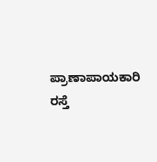ಪ್ರಾಣಾಪಾಯಕಾರಿ ರಸ್ತೆ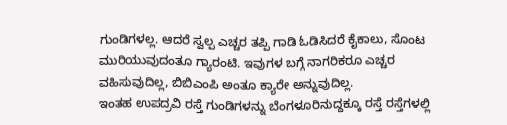ಗುಂಡಿಗಳಲ್ಲ. ಆದರೆ ಸ್ವಲ್ಪ ಎಚ್ಚರ ತಪ್ಪಿ ಗಾಡಿ ಓಡಿಸಿದರೆ ಕೈಕಾಲು, ಸೊಂಟ ಮುರಿಯುವುದಂತೂ ಗ್ಯಾರಂಟಿ. ಇವುಗಳ ಬಗ್ಗೆ ನಾಗರಿಕರೂ ಎಚ್ಚರ ವಹಿಸುವುದಿಲ್ಲ, ಬಿಬಿಎಂಪಿ ಅಂತೂ ಕ್ಯಾರೇ ಅನ್ನುವುದಿಲ್ಲ.
ಇಂತಹ ಉಪದ್ರವಿ ರಸ್ತೆ ಗುಂಡಿಗಳನ್ನು ಬೆಂಗಳೂರಿನುದ್ದಕ್ಕೂ ರಸ್ತೆ ರಸ್ತೆಗಳಲ್ಲಿ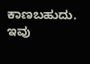ಕಾಣಬಹುದು. ಇವು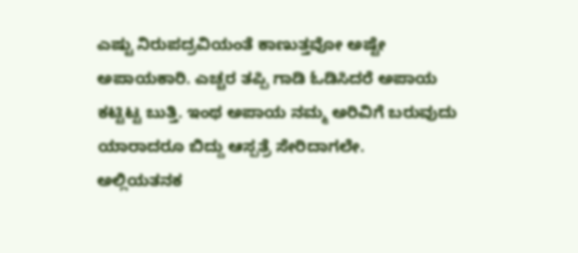ಎಷ್ಟು ನಿರುಪದ್ರವಿಯಂತೆ ಕಾಣುತ್ತವೋ ಅಷ್ಟೇ ಅಪಾಯಕಾರಿ. ಎಚ್ಚರ ತಪ್ಪಿ ಗಾಡಿ ಓಡಿಸಿದರೆ ಅಪಾಯ ಕಟ್ಟಿಟ್ಟ ಬುತ್ತಿ. ಇಂಥ ಅಪಾಯ ನಮ್ಮ ಅರಿವಿಗೆ ಬರುವುದು ಯಾರಾದರೂ ಬಿದ್ದು ಆಸ್ಪತ್ರೆ ಸೇರಿದಾಗಲೇ.
ಅಲ್ಲಿಯತನಕ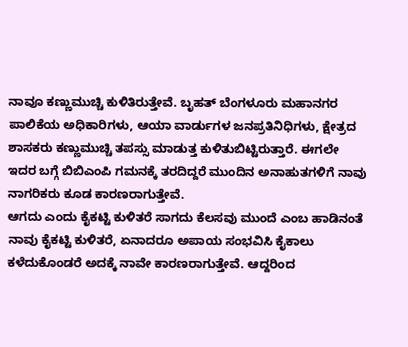ನಾವೂ ಕಣ್ಣುಮುಚ್ಚಿ ಕುಳಿತಿರುತ್ತೇವೆ. ಬೃಹತ್ ಬೆಂಗಳೂರು ಮಹಾನಗರ ಪಾಲಿಕೆಯ ಅಧಿಕಾರಿಗಳು, ಆಯಾ ವಾರ್ಡುಗಳ ಜನಪ್ರತಿನಿಧಿಗಳು, ಕ್ಷೇತ್ರದ ಶಾಸಕರು ಕಣ್ಣುಮುಚ್ಚಿ ತಪಸ್ಸು ಮಾಡುತ್ತ ಕುಳಿತುಬಿಟ್ಟಿರುತ್ತಾರೆ. ಈಗಲೇ ಇದರ ಬಗ್ಗೆ ಬಿಬಿಎಂಪಿ ಗಮನಕ್ಕೆ ತರದಿದ್ದರೆ ಮುಂದಿನ ಅನಾಹುತಗಳಿಗೆ ನಾವು ನಾಗರಿಕರು ಕೂಡ ಕಾರಣರಾಗುತ್ತೇವೆ.
ಆಗದು ಎಂದು ಕೈಕಟ್ಟಿ ಕುಳಿತರೆ ಸಾಗದು ಕೆಲಸವು ಮುಂದೆ ಎಂಬ ಹಾಡಿನಂತೆ ನಾವು ಕೈಕಟ್ಟಿ ಕುಳಿತರೆ, ಏನಾದರೂ ಅಪಾಯ ಸಂಭವಿಸಿ ಕೈಕಾಲು ಕಳೆದುಕೊಂಡರೆ ಅದಕ್ಕೆ ನಾವೇ ಕಾರಣರಾಗುತ್ತೇವೆ. ಆದ್ದರಿಂದ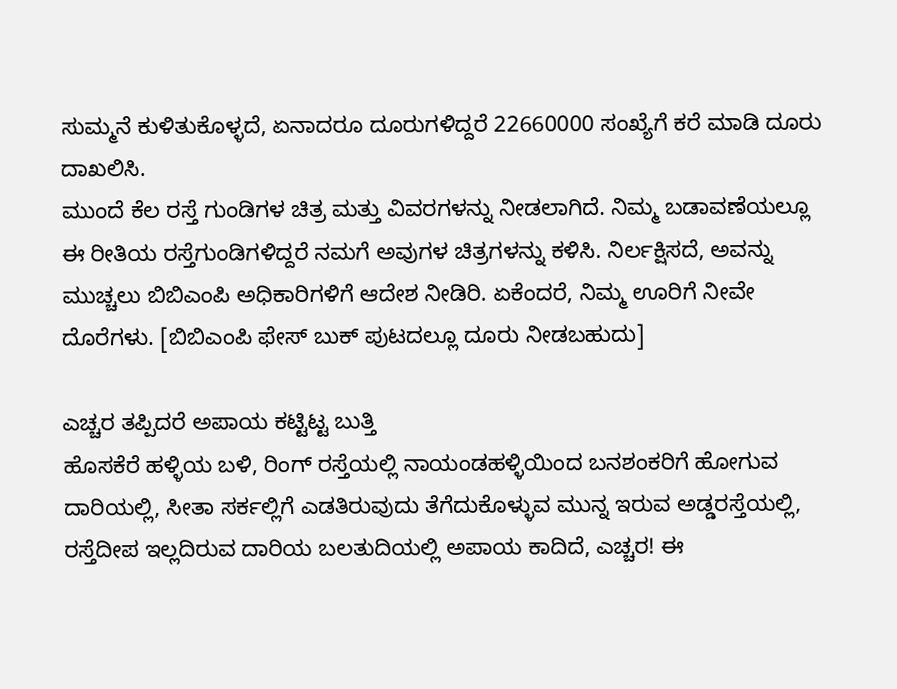ಸುಮ್ಮನೆ ಕುಳಿತುಕೊಳ್ಳದೆ, ಏನಾದರೂ ದೂರುಗಳಿದ್ದರೆ 22660000 ಸಂಖ್ಯೆಗೆ ಕರೆ ಮಾಡಿ ದೂರು ದಾಖಲಿಸಿ.
ಮುಂದೆ ಕೆಲ ರಸ್ತೆ ಗುಂಡಿಗಳ ಚಿತ್ರ ಮತ್ತು ವಿವರಗಳನ್ನು ನೀಡಲಾಗಿದೆ. ನಿಮ್ಮ ಬಡಾವಣೆಯಲ್ಲೂ ಈ ರೀತಿಯ ರಸ್ತೆಗುಂಡಿಗಳಿದ್ದರೆ ನಮಗೆ ಅವುಗಳ ಚಿತ್ರಗಳನ್ನು ಕಳಿಸಿ. ನಿರ್ಲಕ್ಷಿಸದೆ, ಅವನ್ನು ಮುಚ್ಚಲು ಬಿಬಿಎಂಪಿ ಅಧಿಕಾರಿಗಳಿಗೆ ಆದೇಶ ನೀಡಿರಿ. ಏಕೆಂದರೆ, ನಿಮ್ಮ ಊರಿಗೆ ನೀವೇ ದೊರೆಗಳು. [ಬಿಬಿಎಂಪಿ ಫೇಸ್ ಬುಕ್ ಪುಟದಲ್ಲೂ ದೂರು ನೀಡಬಹುದು]

ಎಚ್ಚರ ತಪ್ಪಿದರೆ ಅಪಾಯ ಕಟ್ಟಿಟ್ಟ ಬುತ್ತಿ
ಹೊಸಕೆರೆ ಹಳ್ಳಿಯ ಬಳಿ, ರಿಂಗ್ ರಸ್ತೆಯಲ್ಲಿ ನಾಯಂಡಹಳ್ಳಿಯಿಂದ ಬನಶಂಕರಿಗೆ ಹೋಗುವ ದಾರಿಯಲ್ಲಿ, ಸೀತಾ ಸರ್ಕಲ್ಲಿಗೆ ಎಡತಿರುವುದು ತೆಗೆದುಕೊಳ್ಳುವ ಮುನ್ನ ಇರುವ ಅಡ್ಡರಸ್ತೆಯಲ್ಲಿ, ರಸ್ತೆದೀಪ ಇಲ್ಲದಿರುವ ದಾರಿಯ ಬಲತುದಿಯಲ್ಲಿ ಅಪಾಯ ಕಾದಿದೆ, ಎಚ್ಚರ! ಈ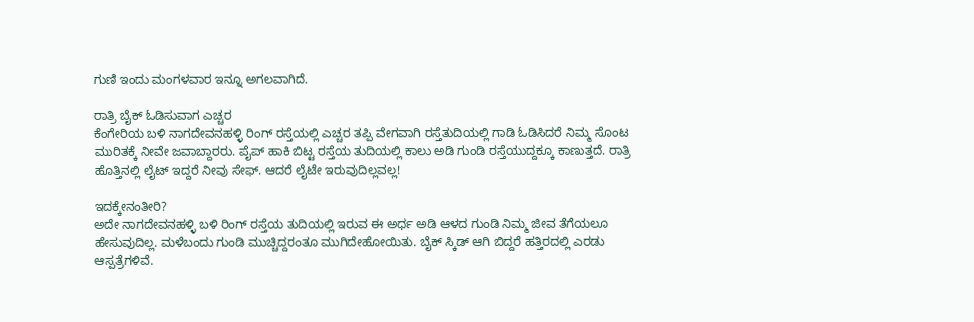ಗುಣಿ ಇಂದು ಮಂಗಳವಾರ ಇನ್ನೂ ಅಗಲವಾಗಿದೆ.

ರಾತ್ರಿ ಬೈಕ್ ಓಡಿಸುವಾಗ ಎಚ್ಚರ
ಕೆಂಗೇರಿಯ ಬಳಿ ನಾಗದೇವನಹಳ್ಳಿ ರಿಂಗ್ ರಸ್ತೆಯಲ್ಲಿ ಎಚ್ಚರ ತಪ್ಪಿ ವೇಗವಾಗಿ ರಸ್ತೆತುದಿಯಲ್ಲಿ ಗಾಡಿ ಓಡಿಸಿದರೆ ನಿಮ್ಮ ಸೊಂಟ ಮುರಿತಕ್ಕೆ ನೀವೇ ಜವಾಬ್ದಾರರು. ಪೈಪ್ ಹಾಕಿ ಬಿಟ್ಟ ರಸ್ತೆಯ ತುದಿಯಲ್ಲಿ ಕಾಲು ಅಡಿ ಗುಂಡಿ ರಸ್ತೆಯುದ್ದಕ್ಕೂ ಕಾಣುತ್ತದೆ. ರಾತ್ರಿ ಹೊತ್ತಿನಲ್ಲಿ ಲೈಟ್ ಇದ್ದರೆ ನೀವು ಸೇಫ್. ಆದರೆ ಲೈಟೇ ಇರುವುದಿಲ್ಲವಲ್ಲ!

ಇದಕ್ಕೇನಂತೀರಿ?
ಅದೇ ನಾಗದೇವನಹಳ್ಳಿ ಬಳಿ ರಿಂಗ್ ರಸ್ತೆಯ ತುದಿಯಲ್ಲಿ ಇರುವ ಈ ಅರ್ಧ ಅಡಿ ಆಳದ ಗುಂಡಿ ನಿಮ್ಮ ಜೀವ ತೆಗೆಯಲೂ ಹೇಸುವುದಿಲ್ಲ. ಮಳೆಬಂದು ಗುಂಡಿ ಮುಚ್ಚಿದ್ದರಂತೂ ಮುಗಿದೇಹೋಯಿತು. ಬೈಕ್ ಸ್ಕಿಡ್ ಆಗಿ ಬಿದ್ದರೆ ಹತ್ತಿರದಲ್ಲಿ ಎರಡು ಆಸ್ಪತ್ರೆಗಳಿವೆ.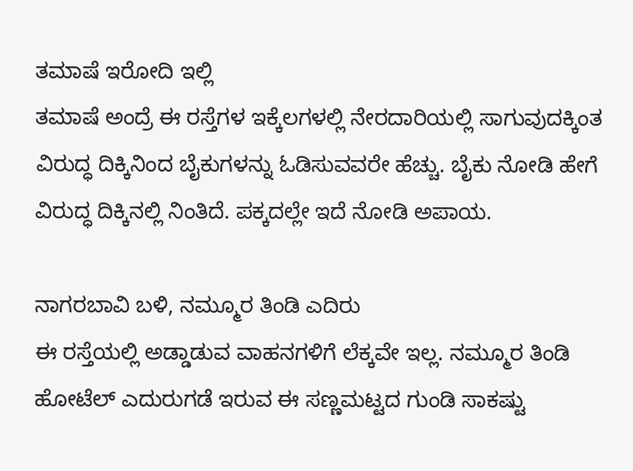ತಮಾಷೆ ಇರೋದಿ ಇಲ್ಲಿ
ತಮಾಷೆ ಅಂದ್ರೆ ಈ ರಸ್ತೆಗಳ ಇಕ್ಕೆಲಗಳಲ್ಲಿ ನೇರದಾರಿಯಲ್ಲಿ ಸಾಗುವುದಕ್ಕಿಂತ ವಿರುದ್ಧ ದಿಕ್ಕಿನಿಂದ ಬೈಕುಗಳನ್ನು ಓಡಿಸುವವರೇ ಹೆಚ್ಚು. ಬೈಕು ನೋಡಿ ಹೇಗೆ ವಿರುದ್ಧ ದಿಕ್ಕಿನಲ್ಲಿ ನಿಂತಿದೆ. ಪಕ್ಕದಲ್ಲೇ ಇದೆ ನೋಡಿ ಅಪಾಯ.

ನಾಗರಬಾವಿ ಬಳಿ, ನಮ್ಮೂರ ತಿಂಡಿ ಎದಿರು
ಈ ರಸ್ತೆಯಲ್ಲಿ ಅಡ್ಡಾಡುವ ವಾಹನಗಳಿಗೆ ಲೆಕ್ಕವೇ ಇಲ್ಲ. ನಮ್ಮೂರ ತಿಂಡಿ ಹೋಟೆಲ್ ಎದುರುಗಡೆ ಇರುವ ಈ ಸಣ್ಣಮಟ್ಟದ ಗುಂಡಿ ಸಾಕಷ್ಟು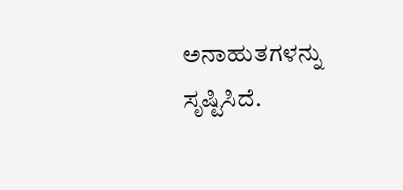ಅನಾಹುತಗಳನ್ನು ಸೃಷ್ಟಿಸಿದೆ.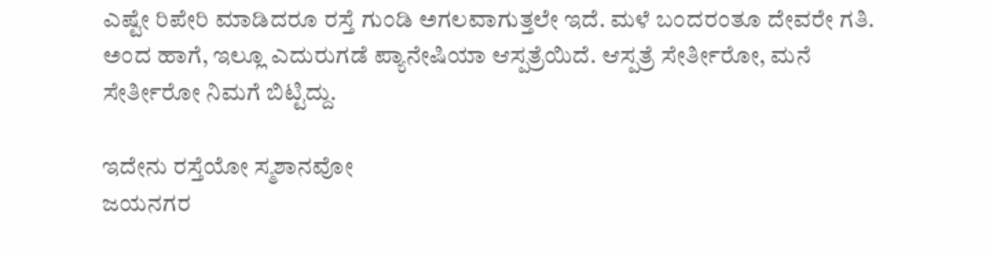ಎಷ್ಟೇ ರಿಪೇರಿ ಮಾಡಿದರೂ ರಸ್ತೆ ಗುಂಡಿ ಅಗಲವಾಗುತ್ತಲೇ ಇದೆ. ಮಳೆ ಬಂದರಂತೂ ದೇವರೇ ಗತಿ. ಅಂದ ಹಾಗೆ, ಇಲ್ಲೂ ಎದುರುಗಡೆ ಪ್ಯಾನೇಷಿಯಾ ಆಸ್ಪತ್ರೆಯಿದೆ. ಆಸ್ಪತ್ರೆ ಸೇರ್ತೀರೋ, ಮನೆ ಸೇರ್ತೀರೋ ನಿಮಗೆ ಬಿಟ್ಟಿದ್ದು.

ಇದೇನು ರಸ್ತೆಯೋ ಸ್ಮಶಾನವೋ
ಜಯನಗರ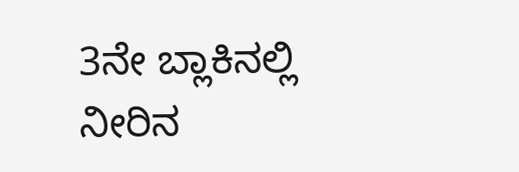3ನೇ ಬ್ಲಾಕಿನಲ್ಲಿ ನೀರಿನ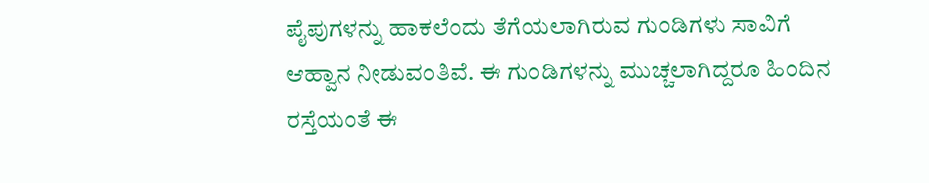ಪೈಪುಗಳನ್ನು ಹಾಕಲೆಂದು ತೆಗೆಯಲಾಗಿರುವ ಗುಂಡಿಗಳು ಸಾವಿಗೆ ಆಹ್ವಾನ ನೀಡುವಂತಿವೆ. ಈ ಗುಂಡಿಗಳನ್ನು ಮುಚ್ಚಲಾಗಿದ್ದರೂ ಹಿಂದಿನ ರಸ್ತೆಯಂತೆ ಈ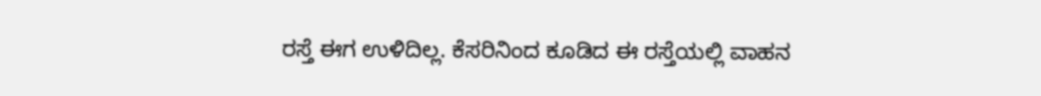ರಸ್ತೆ ಈಗ ಉಳಿದಿಲ್ಲ. ಕೆಸರಿನಿಂದ ಕೂಡಿದ ಈ ರಸ್ತೆಯಲ್ಲಿ ವಾಹನ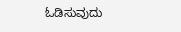ಓಡಿಸುವುದು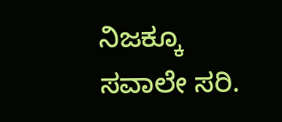ನಿಜಕ್ಕೂ ಸವಾಲೇ ಸರಿ.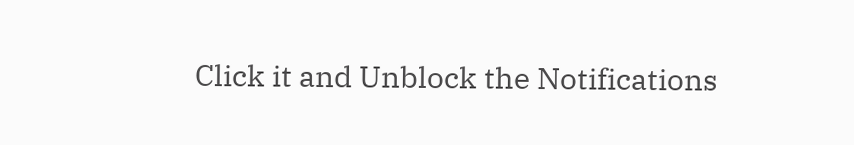Click it and Unblock the Notifications